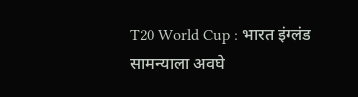T20 World Cup : भारत इंग्लंड सामन्याला अवघे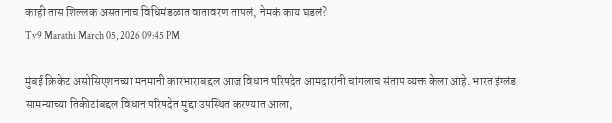काही तास शिल्लक असतानाच विधिमंडळात वातावरण तापलं, नेमकं काय घडलं?
Tv9 Marathi March 05, 2026 09:45 PM

मुंबई क्रिकेट असोसिएशनच्या मनमानी कारभाराबद्दल आज विधान परिषदेत आमदारांनी चांगलाच संताप व्यक्त केला आहे. भारत इंग्लंड सामन्याच्या तिकीटांबद्दल विधान परिषदेत मुद्दा उपस्थित करण्यात आला,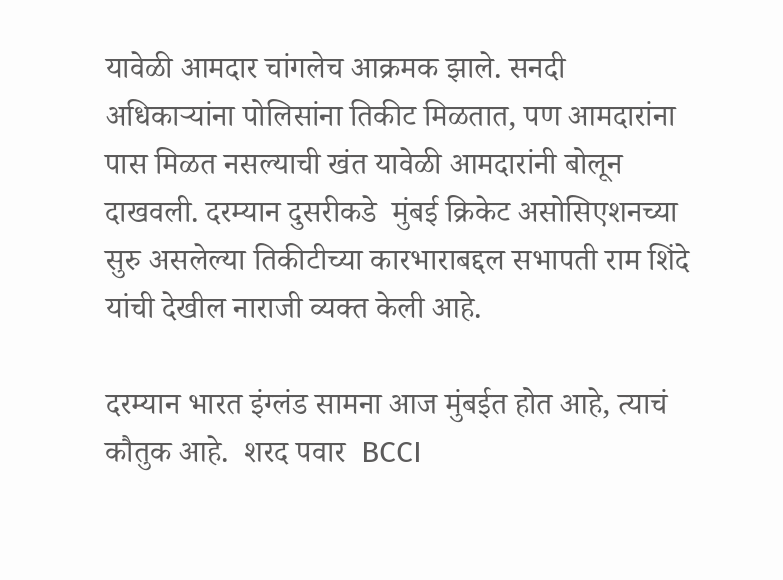यावेळी आमदार चांगलेच आक्रमक झाले. सनदी अधिकाऱ्यांना पोलिसांना तिकीट मिळतात, पण आमदारांना पास मिळत नसल्याची खंत यावेळी आमदारांनी बोलून दाखवली. दरम्यान दुसरीकडे  मुंबई क्रिकेट असोसिएशनच्या सुरु असलेल्या तिकीटीच्या कारभाराबद्दल सभापती राम शिंदे यांची देखील नाराजी व्यक्त केली आहे.

दरम्यान भारत इंग्लंड सामना आज मुंबईत होत आहे, त्याचं कौतुक आहे.  शरद पवार  BCCI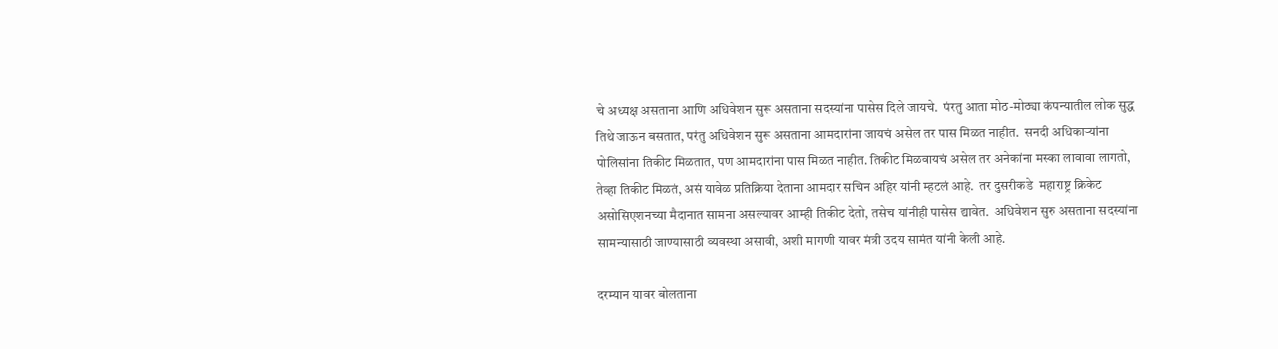चे अध्यक्ष असताना आणि अधिवेशन सुरू असताना सदस्यांना पासेस दिले जायचे.  पंरतु आता मोठ-मोठ्या कंपन्यातील लोक सुद्ध तिथे जाऊन बसतात, परंतु अधिवेशन सुरू असताना आमदारांना जायचं असेल तर पास मिळत नाहीत.  सनदी अधिकाऱ्यांना पोलिसांना तिकीट मिळतात, पण आमदारांना पास मिळत नाहीत. तिकीट मिळवायचं असेल तर अनेकांना मस्का लावावा लागतो, तेव्हा तिकीट मिळतं, असं यावेळ प्रतिक्रिया देताना आमदार सचिन अहिर यांनी म्हटलं आहे.  तर दुसरीकडे  महाराष्ट्र क्रिकेट असोसिएशनच्या मैदानात सामना असल्यावर आम्ही तिकीट देतो, तसेच यांनीही पासेस द्यावेत.  अधिवेशन सुरु असताना सदस्यांना सामन्यासाठी जाण्यासाठी व्यवस्था असावी, अशी मागणी यावर मंत्री उदय सामंत यांनी केली आहे.

दरम्यान यावर बोलताना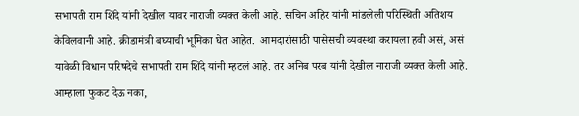सभापती राम शिंदे यांनी देखील यावर नाराजी व्यक्त केली आहे. सचिन अहिर यांनी मांडलेली परिस्थिती अतिशय केविलवानी आहे. क्रीडामंत्री बघ्याची भूमिका घेत आहेत.  आमदारांसाठी पासेसची व्यवस्था करायला हवी असं, असं यावेळी विधान परिषदेचे सभापती राम शिंदे यांनी म्हटलं आहे. तर अनिब परब यांनी देखील नाराजी व्यक्त केली आहे. आम्हाला फुकट देऊ नका,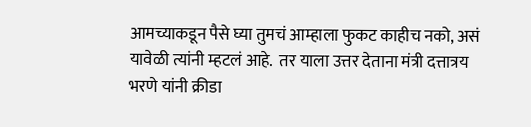आमच्याकडून पैसे घ्या तुमचं आम्हाला फुकट काहीच नको, असं यावेळी त्यांनी म्हटलं आहे.  तर याला उत्तर देताना मंत्री दत्तात्रय भरणे यांनी क्रीडा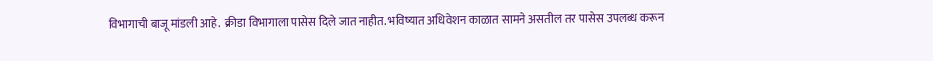विभागाची बाजू मांडली आहे.  क्रीडा विभागाला पासेस दिले जात नाहीत. भविष्यात अधिवेशन काळात सामने असतील तर पासेस उपलब्ध करून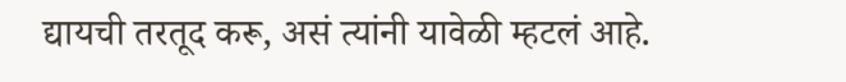द्यायची तरतूद करू, असं त्यांनी यावेळी म्हटलं आहे.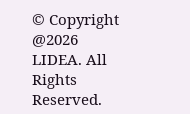© Copyright @2026 LIDEA. All Rights Reserved.